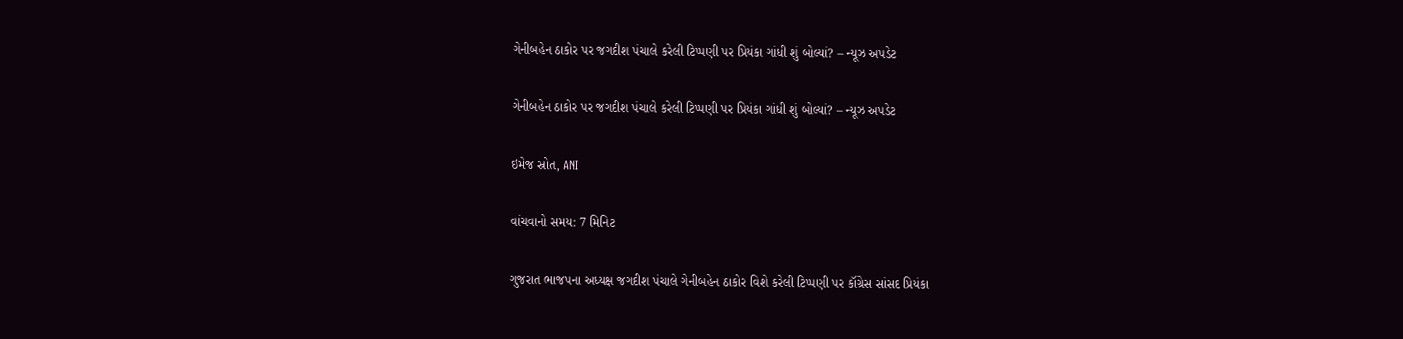ગેનીબહેન ઠાકોર પર જગદીશ પંચાલે કરેલી ટિપ્પણી પર પ્રિયંકા ગાંધી શું બોલ્યાં? – ન્યૂઝ અપડેટ

ગેનીબહેન ઠાકોર પર જગદીશ પંચાલે કરેલી ટિપ્પણી પર પ્રિયંકા ગાંધી શું બોલ્યાં? – ન્યૂઝ અપડેટ

ઇમેજ સ્રોત, ANI

વાંચવાનો સમય: 7 મિનિટ

ગુજરાત ભાજપના અધ્યક્ષ જગદીશ પંચાલે ગેનીબહેન ઠાકોર વિશે કરેલી ટિપ્પણી પર કૉંગ્રેસ સાંસદ પ્રિયંકા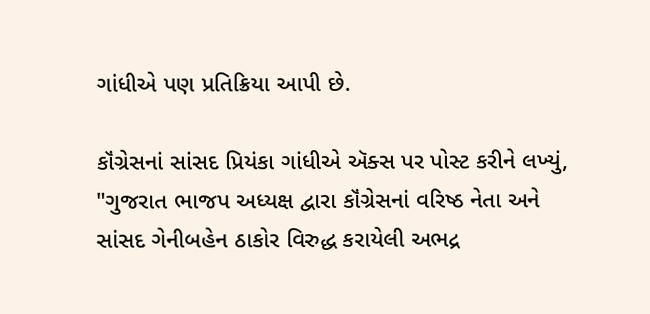ગાંધીએ પણ પ્રતિક્રિયા આપી છે.

કૉંગ્રેસનાં સાંસદ પ્રિયંકા ગાંધીએ ઍક્સ પર પોસ્ટ કરીને લખ્યું, "ગુજરાત ભાજપ અધ્યક્ષ દ્વારા કૉંગ્રેસનાં વરિષ્ઠ નેતા અને સાંસદ ગેનીબહેન ઠાકોર વિરુદ્ધ કરાયેલી અભદ્ર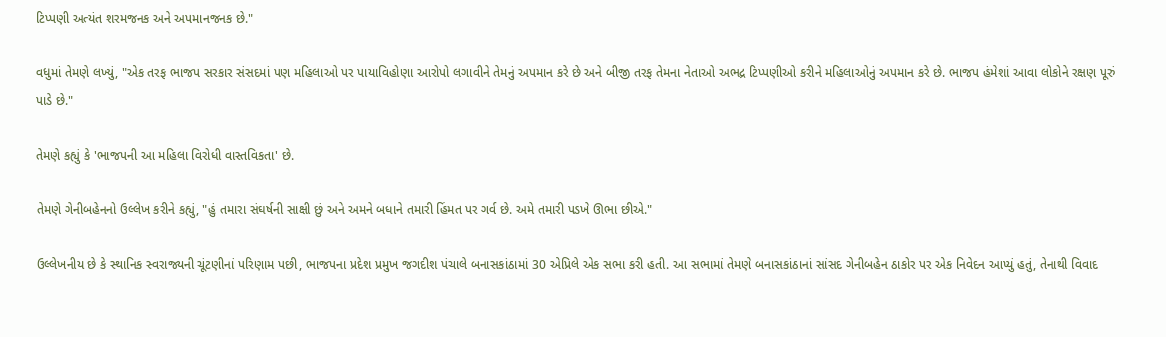ટિપ્પણી અત્યંત શરમજનક અને અપમાનજનક છે."

વધુમાં તેમણે લખ્યું, "એક તરફ ભાજપ સરકાર સંસદમાં પણ મહિલાઓ પર પાયાવિહોણા આરોપો લગાવીને તેમનું અપમાન કરે છે અને બીજી તરફ તેમના નેતાઓ અભદ્ર ટિપ્પણીઓ કરીને મહિલાઓનું અપમાન કરે છે. ભાજપ હંમેશાં આવા લોકોને રક્ષણ પૂરું પાડે છે."

તેમણે કહ્યું કે 'ભાજપની આ મહિલા વિરોધી વાસ્તવિકતા' છે.

તેમણે ગેનીબહેનનો ઉલ્લેખ કરીને કહ્યું, "હું તમારા સંઘર્ષની સાક્ષી છું અને અમને બધાને તમારી હિંમત પર ગર્વ છે. અમે તમારી પડખે ઊભા છીએ."

ઉલ્લેખનીય છે કે સ્થાનિક સ્વરાજ્યની ચૂંટણીનાં પરિણામ પછી, ભાજપના પ્રદેશ પ્રમુખ જગદીશ પંચાલે બનાસકાંઠામાં 30 એપ્રિલે એક સભા કરી હતી. આ સભામાં તેમણે બનાસકાંઠાનાં સાંસદ ગેનીબહેન ઠાકોર પર એક નિવેદન આપ્યું હતું, તેનાથી વિવાદ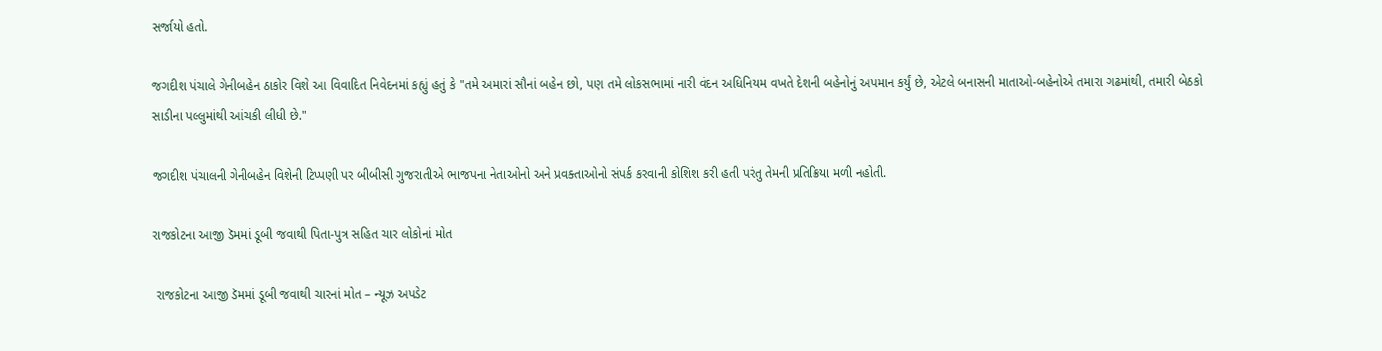સર્જાયો હતો.

જગદીશ પંચાલે ગેનીબહેન ઠાકોર વિશે આ વિવાદિત નિવેદનમાં કહ્યું હતું કે "તમે અમારાં સૌનાં બહેન છો, પણ તમે લોકસભામાં નારી વંદન અધિનિયમ વખતે દેશની બહેનોનું અપમાન કર્યું છે, એટલે બનાસની માતાઓ-બહેનોએ તમારા ગઢમાંથી, તમારી બેઠકો સાડીના પલ્લુમાંથી આંચકી લીધી છે."

જગદીશ પંચાલની ગેનીબહેન વિશેની ટિપ્પણી પર બીબીસી ગુજરાતીએ ભાજપના નેતાઓનો અને પ્રવક્તાઓનો સંપર્ક કરવાની કોશિશ કરી હતી પરંતુ તેમની પ્રતિક્રિયા મળી નહોતી.

રાજકોટના આજી ડૅમમાં ડૂબી જવાથી પિતા-પુત્ર સહિત ચાર લોકોનાં મોત

 રાજકોટના આજી ડૅમમાં ડૂબી જવાથી ચારનાં મોત – ન્યૂઝ અપડેટ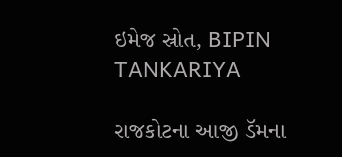ઇમેજ સ્રોત, BIPIN TANKARIYA

રાજકોટના આજી ડૅમના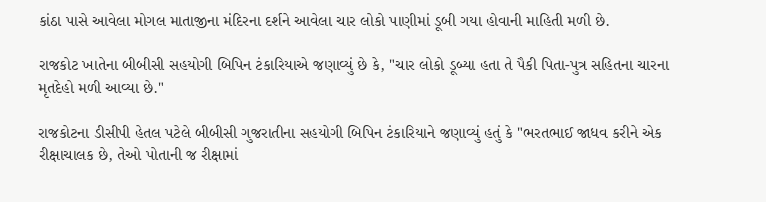કાંઠા પાસે આવેલા મોગલ માતાજીના મંદિરના દર્શને આવેલા ચાર લોકો પાણીમાં ડૂબી ગયા હોવાની માહિતી મળી છે.

રાજકોટ ખાતેના બીબીસી સહયોગી બિપિન ટંકારિયાએ જણાવ્યું છે કે, "ચાર લોકો ડૂબ્યા હતા તે પૈકી પિતા-પુત્ર સહિતના ચારના મૃતદેહો મળી આવ્યા છે."

રાજકોટના ડીસીપી હેતલ પટેલે બીબીસી ગુજરાતીના સહયોગી બિપિન ટંકારિયાને જણાવ્યું હતું કે "ભરતભાઈ જાધવ કરીને એક રીક્ષાચાલક છે, તેઓ પોતાની જ રીક્ષામાં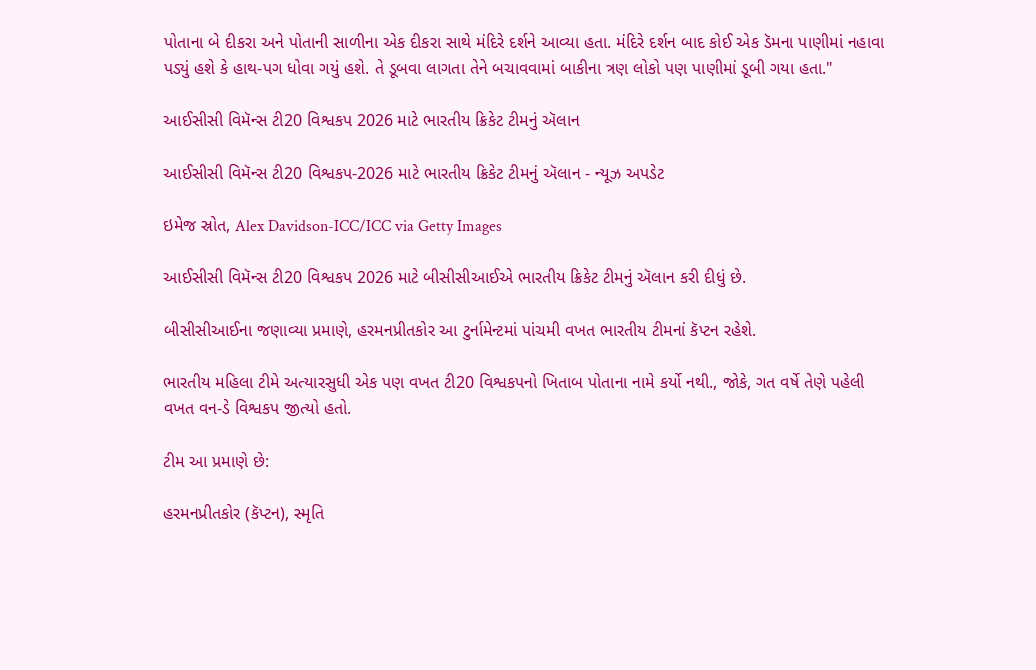પોતાના બે દીકરા અને પોતાની સાળીના એક દીકરા સાથે મંદિરે દર્શને આવ્યા હતા. મંદિરે દર્શન બાદ કોઈ એક ડૅમના પાણીમાં નહાવા પડ્યું હશે કે હાથ-પગ ધોવા ગયું હશે. તે ડૂબવા લાગતા તેને બચાવવામાં બાકીના ત્રણ લોકો પણ પાણીમાં ડૂબી ગયા હતા."

આઈસીસી વિમૅન્સ ટી20 વિશ્વકપ 2026 માટે ભારતીય ક્રિકેટ ટીમનું ઍલાન

આઈસીસી વિમૅન્સ ટી20 વિશ્વકપ-2026 માટે ભારતીય ક્રિકેટ ટીમનું ઍલાન - ન્યૂઝ અપડેટ

ઇમેજ સ્રોત, Alex Davidson-ICC/ICC via Getty Images

આઈસીસી વિમૅન્સ ટી20 વિશ્વકપ 2026 માટે બીસીસીઆઈએ ભારતીય ક્રિકેટ ટીમનું ઍલાન કરી દીધું છે.

બીસીસીઆઈના જણાવ્યા પ્રમાણે, હરમનપ્રીતકોર આ ટુર્નામેન્ટમાં પાંચમી વખત ભારતીય ટીમનાં કૅપ્ટન રહેશે.

ભારતીય મહિલા ટીમે અત્યારસુધી એક પણ વખત ટી20 વિશ્વકપનો ખિતાબ પોતાના નામે કર્યો નથી., જોકે, ગત વર્ષે તેણે પહેલી વખત વન-ડે વિશ્વકપ જીત્યો હતો.

ટીમ આ પ્રમાણે છે:

હરમનપ્રીતકોર (કૅપ્ટન), સ્મૃતિ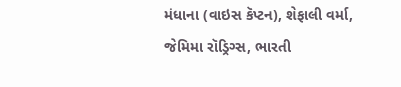મંધાના (વાઇસ કૅપ્ટન), શેફાલી વર્મા, જેમિમા રૉડ્રિગ્સ, ભારતી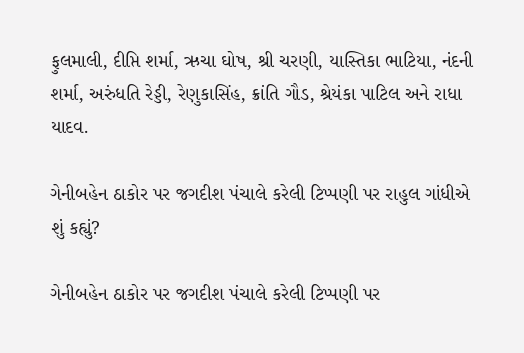ફુલમાલી, દીપ્તિ શર્મા, ઋચા ઘોષ, શ્રી ચરણી, યાસ્તિકા ભાટિયા, નંદની શર્મા, અરુંધતિ રેડ્ડી, રેણુકાસિંહ, ક્રાંતિ ગૌડ, શ્રેયંકા પાટિલ અને રાધા યાદવ.

ગેનીબહેન ઠાકોર પર જગદીશ પંચાલે કરેલી ટિપ્પણી પર રાહુલ ગાંધીએ શું કહ્યું?

ગેનીબહેન ઠાકોર પર જગદીશ પંચાલે કરેલી ટિપ્પણી પર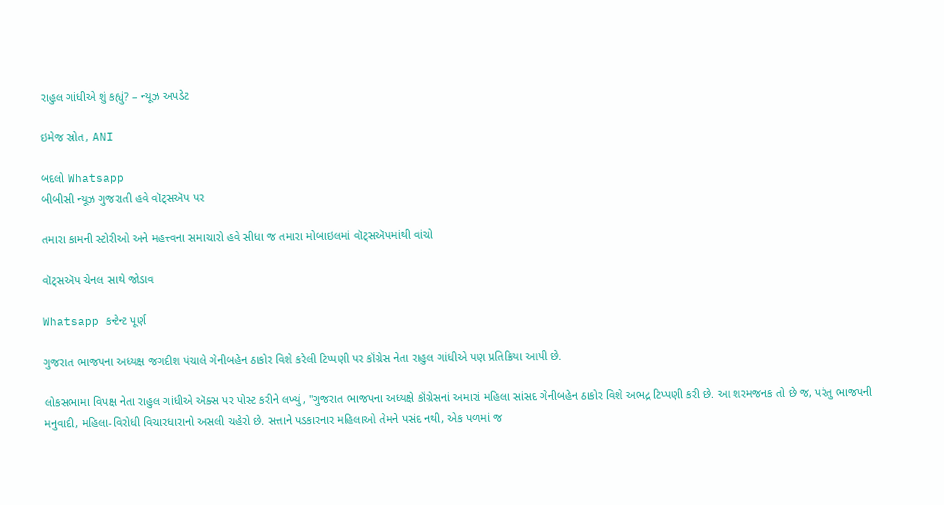રાહુલ ગાંધીએ શું કહ્યું? – ન્યૂઝ અપડેટ

ઇમેજ સ્રોત, ANI

બદલો Whatsapp
બીબીસી ન્યૂઝ ગુજરાતી હવે વૉટ્સઍપ પર

તમારા કામની સ્ટોરીઓ અને મહત્ત્વના સમાચારો હવે સીધા જ તમારા મોબાઇલમાં વૉટ્સઍપમાંથી વાંચો

વૉટ્સઍપ ચેનલ સાથે જોડાવ

Whatsapp કન્ટેન્ટ પૂર્ણ

ગુજરાત ભાજપના અધ્યક્ષ જગદીશ પંચાલે ગેનીબહેન ઠાકોર વિશે કરેલી ટિપ્પણી પર કૉંગ્રેસ નેતા રાહુલ ગાંધીએ પણ પ્રતિક્રિયા આપી છે.

લોકસભામા વિપક્ષ નેતા રાહુલ ગાંધીએ ઍક્સ પર પોસ્ટ કરીને લખ્યું, "ગુજરાત ભાજપના અધ્યક્ષે કૉંગ્રેસનાં અમારાં મહિલા સાંસદ ગેનીબહેન ઠાકોર વિશે અભદ્ર ટિપ્પણી કરી છે. આ શરમજનક તો છે જ, પરંતુ ભાજપની મનુવાદી, મહિલા-વિરોધી વિચારધારાનો અસલી ચહેરો છે. સત્તાને પડકારનાર મહિલાઓ તેમને પસંદ નથી, એક પળમાં જ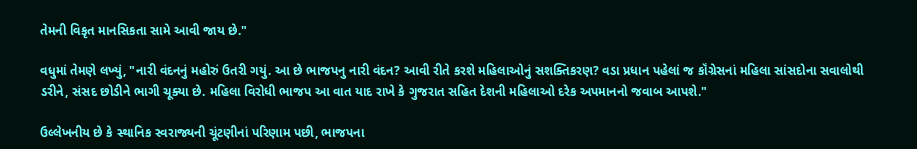તેમની વિકૃત માનસિકતા સામે આવી જાય છે."

વધુમાં તેમણે લખ્યું, "નારી વંદનનું મહોરું ઉતરી ગયું. આ છે ભાજપનુ નારી વંદન? આવી રીતે કરશે મહિલાઓનું સશક્તિકરણ? વડા પ્રધાન પહેલાં જ કૉંગ્રેસનાં મહિલા સાંસદોના સવાલોથી ડરીને, સંસદ છોડીને ભાગી ચૂક્યા છે. મહિલા વિરોધી ભાજપ આ વાત યાદ રાખે કે ગુજરાત સહિત દેશની મહિલાઓ દરેક અપમાનનો જવાબ આપશે."

ઉલ્લેખનીય છે કે સ્થાનિક સ્વરાજ્યની ચૂંટણીનાં પરિણામ પછી, ભાજપના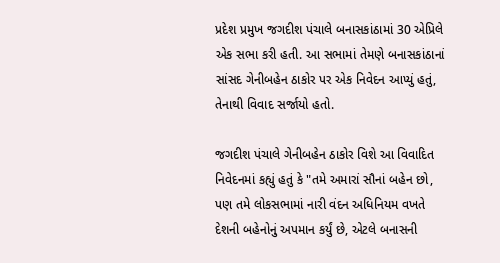પ્રદેશ પ્રમુખ જગદીશ પંચાલે બનાસકાંઠામાં 30 એપ્રિલે એક સભા કરી હતી. આ સભામાં તેમણે બનાસકાંઠાનાં સાંસદ ગેનીબહેન ઠાકોર પર એક નિવેદન આપ્યું હતું, તેનાથી વિવાદ સર્જાયો હતો.

જગદીશ પંચાલે ગેનીબહેન ઠાકોર વિશે આ વિવાદિત નિવેદનમાં કહ્યું હતું કે "તમે અમારાં સૌનાં બહેન છો, પણ તમે લોકસભામાં નારી વંદન અધિનિયમ વખતે દેશની બહેનોનું અપમાન કર્યું છે, એટલે બનાસની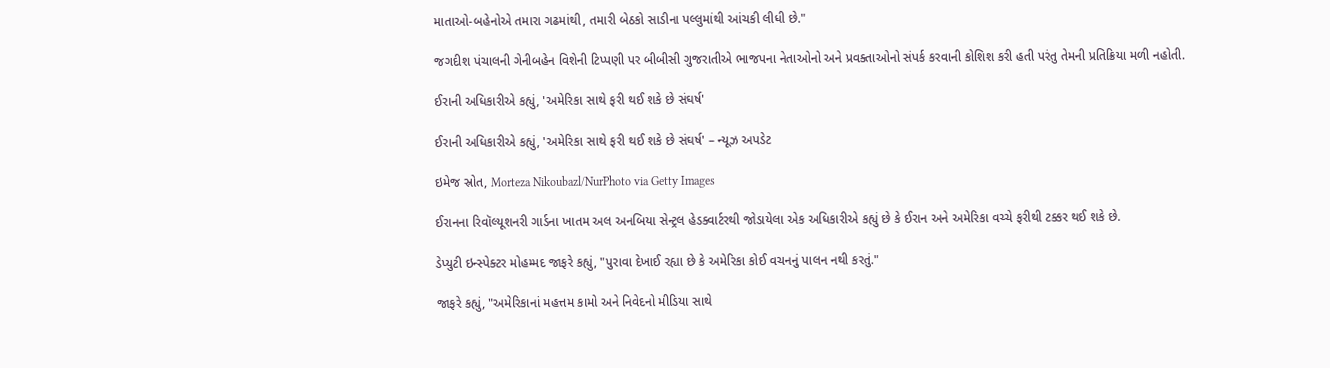માતાઓ-બહેનોએ તમારા ગઢમાંથી, તમારી બેઠકો સાડીના પલ્લુમાંથી આંચકી લીધી છે."

જગદીશ પંચાલની ગેનીબહેન વિશેની ટિપ્પણી પર બીબીસી ગુજરાતીએ ભાજપના નેતાઓનો અને પ્રવક્તાઓનો સંપર્ક કરવાની કોશિશ કરી હતી પરંતુ તેમની પ્રતિક્રિયા મળી નહોતી.

ઈરાની અધિકારીએ કહ્યું, 'અમેરિકા સાથે ફરી થઈ શકે છે સંઘર્ષ'

ઈરાની અધિકારીએ કહ્યું, 'અમેરિકા સાથે ફરી થઈ શકે છે સંઘર્ષ' – ન્યૂઝ અપડેટ

ઇમેજ સ્રોત, Morteza Nikoubazl/NurPhoto via Getty Images

ઈરાનના રિવૉલ્યૂશનરી ગાર્ડના ખાતમ અલ અનબિયા સેન્ટ્રલ હેડક્વાર્ટરથી જોડાયેલા એક અધિકારીએ કહ્યું છે કે ઈરાન અને અમેરિકા વચ્ચે ફરીથી ટક્કર થઈ શકે છે.

ડેપ્યુટી ઇન્સ્પેક્ટર મોહમ્મદ જાફરે કહ્યું, "પુરાવા દેખાઈ રહ્યા છે કે અમેરિકા કોઈ વચનનું પાલન નથી કરતું."

જાફરે કહ્યું, "અમેરિકાનાં મહત્તમ કામો અને નિવેદનો મીડિયા સાથે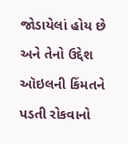જોડાયેલાં હોય છે અને તેનો ઉદ્દેશ ઑઇલની કિંમતને પડતી રોકવાનો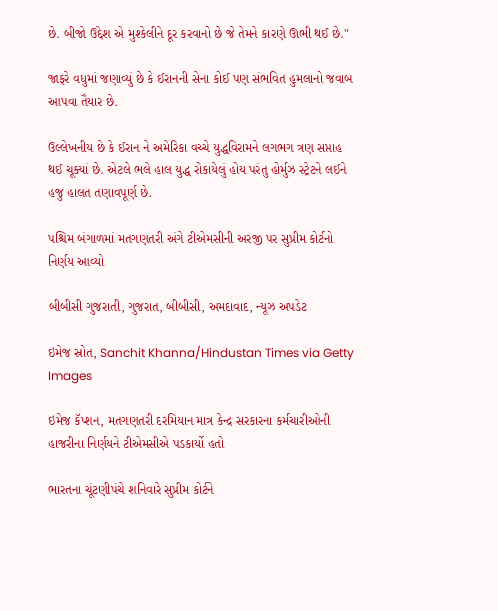છે. બીજો ઉદ્દેશ એ મુશ્કેલીને દૂર કરવાનો છે જે તેમને કારણે ઊભી થઈ છે."

જાફરે વધુમાં જણાવ્યું છે કે ઈરાનની સેના કોઈ પણ સંભવિત હુમલાનો જવાબ આપવા તૈયાર છે.

ઉલ્લેખનીય છે કે ઈરાન ને અમેરિકા વચ્ચે યુદ્ધવિરામને લગભગ ત્રણ સપ્તાહ થઈ ચૂક્યાં છે. એટલે ભલે હાલ યુદ્ધ રોકાયેલું હોય પરંતુ હોર્મુઝ સ્ટ્રેટને લઈને હજુ હાલત તણાવપૂર્ણ છે.

પશ્ચિમ બંગાળમાં મતગણતરી અંગે ટીએમસીની અરજી પર સુપ્રીમ કોર્ટનો નિર્ણય આવ્યો

બીબીસી ગુજરાતી, ગુજરાત, બીબીસી, અમદાવાદ, ન્યૂઝ અપડેટ

ઇમેજ સ્રોત, Sanchit Khanna/Hindustan Times via Getty Images

ઇમેજ કૅપ્શન, મતગણતરી દરમિયાન માત્ર કેન્દ્ર સરકારના કર્મચારીઓની હાજરીના નિર્ણયને ટીએમસીએ પડકાર્યો હતો

ભારતના ચૂંટણીપંચે શનિવારે સુપ્રીમ કોર્ટને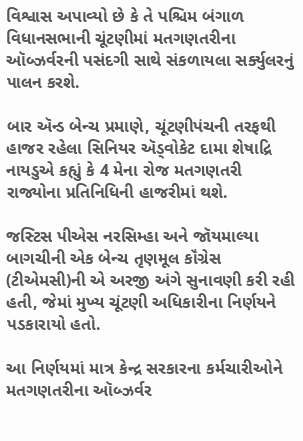વિશ્વાસ અપાવ્યો છે કે તે પશ્ચિમ બંગાળ વિધાનસભાની ચૂંટણીમાં મતગણતરીના ઑબ્ઝર્વરની પસંદગી સાથે સંકળાયલા સર્ક્યુલરનું પાલન કરશે.

બાર ઍન્ડ બેન્ચ પ્રમાણે, ચૂંટણીપંચની તરફથી હાજર રહેલા સિનિયર ઍડ્વોકેટ દામા શેષાદ્રિ નાયડુએ કહ્યું કે 4 મેના રોજ મતગણતરી રાજ્યોના પ્રતિનિધિની હાજરીમાં થશે.

જસ્ટિસ પીએસ નરસિમ્હા અને જૉયમાલ્યા બાગચીની એક બેન્ચ તૃણમૂલ કૉંગ્રેસ (ટીએમસી)ની એ અરજી અંગે સુનાવણી કરી રહી હતી, જેમાં મુખ્ય ચૂંટણી અધિકારીના નિર્ણયને પડકારાયો હતો.

આ નિર્ણયમાં માત્ર કેન્દ્ર સરકારના કર્મચારીઓને મતગણતરીના ઑબ્ઝર્વર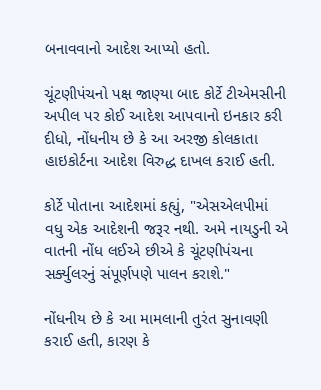બનાવવાનો આદેશ આપ્યો હતો.

ચૂંટણીપંચનો પક્ષ જાણ્યા બાદ કોર્ટે ટીએમસીની અપીલ પર કોઈ આદેશ આપવાનો ઇનકાર કરી દીધો, નોંધનીય છે કે આ અરજી કોલકાતા હાઇકોર્ટના આદેશ વિરુદ્ધ દાખલ કરાઈ હતી.

કોર્ટે પોતાના આદેશમાં કહ્યું, "એસએલપીમાં વધુ એક આદેશની જરૂર નથી. અમે નાયડુની એ વાતની નોંધ લઈએ છીએ કે ચૂંટણીપંચના સર્ક્યુલરનું સંપૂર્ણપણે પાલન કરાશે."

નોંધનીય છે કે આ મામલાની તુરંત સુનાવણી કરાઈ હતી, કારણ કે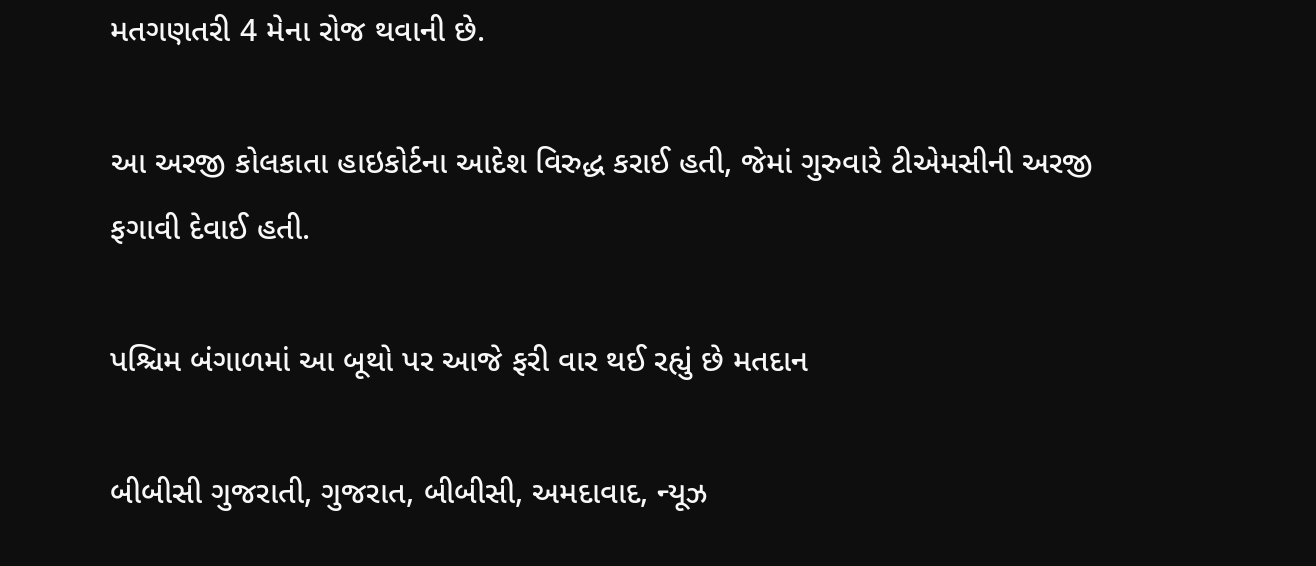મતગણતરી 4 મેના રોજ થવાની છે.

આ અરજી કોલકાતા હાઇકોર્ટના આદેશ વિરુદ્ધ કરાઈ હતી, જેમાં ગુરુવારે ટીએમસીની અરજી ફગાવી દેવાઈ હતી.

પશ્ચિમ બંગાળમાં આ બૂથો પર આજે ફરી વાર થઈ રહ્યું છે મતદાન

બીબીસી ગુજરાતી, ગુજરાત, બીબીસી, અમદાવાદ, ન્યૂઝ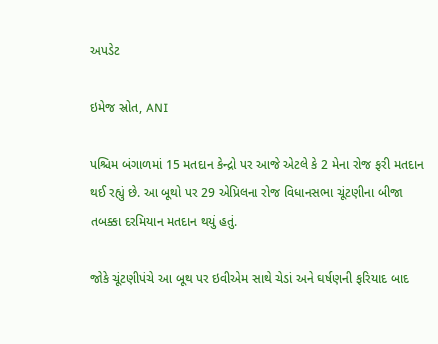અપડેટ

ઇમેજ સ્રોત, ANI

પશ્ચિમ બંગાળમાં 15 મતદાન કેન્દ્રો પર આજે એટલે કે 2 મેના રોજ ફરી મતદાન થઈ રહ્યું છે. આ બૂથો પર 29 એપ્રિલના રોજ વિધાનસભા ચૂંટણીના બીજા તબક્કા દરમિયાન મતદાન થયું હતું.

જોકે ચૂંટણીપંચે આ બૂથ પર ઇવીએમ સાથે ચેડાં અને ઘર્ષણની ફરિયાદ બાદ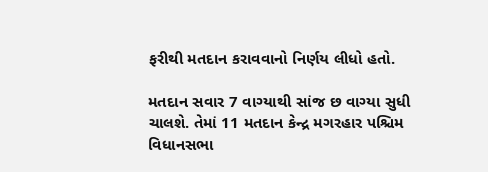ફરીથી મતદાન કરાવવાનો નિર્ણય લીધો હતો.

મતદાન સવાર 7 વાગ્યાથી સાંજ છ વાગ્યા સુધી ચાલશે. તેમાં 11 મતદાન કેન્દ્ર મગરહાર પશ્ચિમ વિધાનસભા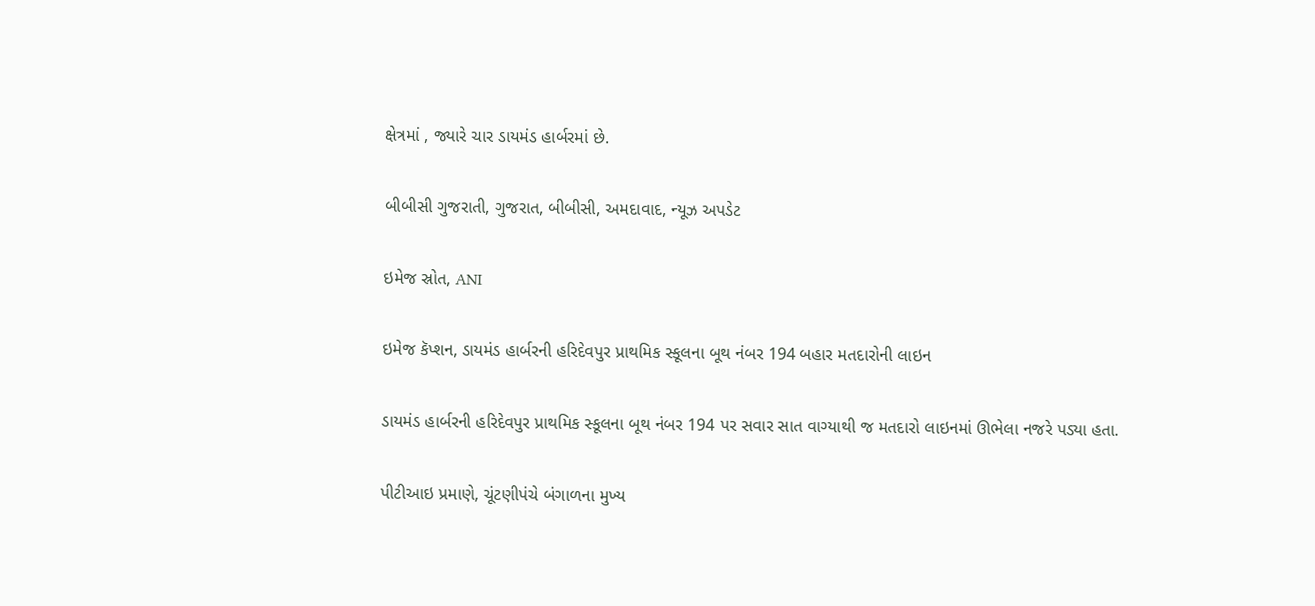ક્ષેત્રમાં , જ્યારે ચાર ડાયમંડ હાર્બરમાં છે.

બીબીસી ગુજરાતી, ગુજરાત, બીબીસી, અમદાવાદ, ન્યૂઝ અપડેટ

ઇમેજ સ્રોત, ANI

ઇમેજ કૅપ્શન, ડાયમંડ હાર્બરની હરિદેવપુર પ્રાથમિક સ્કૂલના બૂથ નંબર 194 બહાર મતદારોની લાઇન

ડાયમંડ હાર્બરની હરિદેવપુર પ્રાથમિક સ્કૂલના બૂથ નંબર 194 પર સવાર સાત વાગ્યાથી જ મતદારો લાઇનમાં ઊભેલા નજરે પડ્યા હતા.

પીટીઆઇ પ્રમાણે, ચૂંટણીપંચે બંગાળના મુખ્ય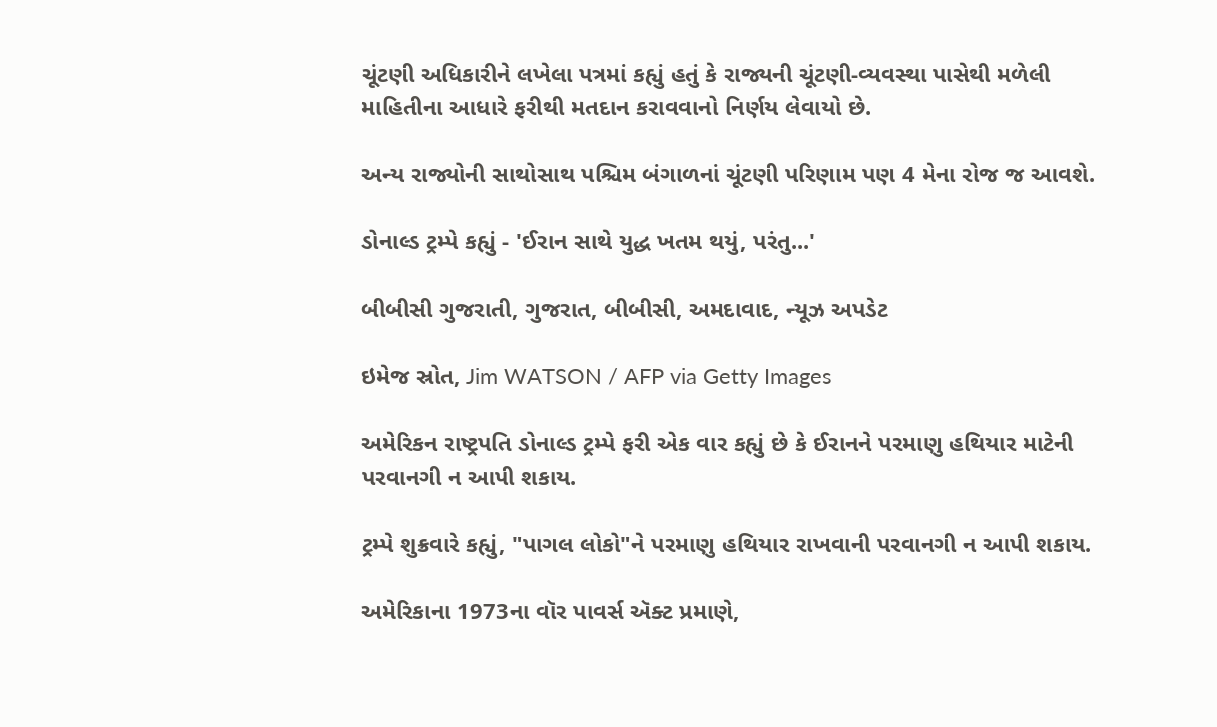ચૂંટણી અધિકારીને લખેલા પત્રમાં કહ્યું હતું કે રાજ્યની ચૂંટણી-વ્યવસ્થા પાસેથી મળેલી માહિતીના આધારે ફરીથી મતદાન કરાવવાનો નિર્ણય લેવાયો છે.

અન્ય રાજ્યોની સાથોસાથ પશ્ચિમ બંગાળનાં ચૂંટણી પરિણામ પણ 4 મેના રોજ જ આવશે.

ડોનાલ્ડ ટ્રમ્પે કહ્યું - 'ઈરાન સાથે યુદ્ધ ખતમ થયું, પરંતુ...'

બીબીસી ગુજરાતી, ગુજરાત, બીબીસી, અમદાવાદ, ન્યૂઝ અપડેટ

ઇમેજ સ્રોત, Jim WATSON / AFP via Getty Images

અમેરિકન રાષ્ટ્રપતિ ડોનાલ્ડ ટ્રમ્પે ફરી એક વાર કહ્યું છે કે ઈરાનને પરમાણુ હથિયાર માટેની પરવાનગી ન આપી શકાય.

ટ્રમ્પે શુક્રવારે કહ્યું, "પાગલ લોકો"ને પરમાણુ હથિયાર રાખવાની પરવાનગી ન આપી શકાય.

અમેરિકાના 1973ના વૉર પાવર્સ ઍક્ટ પ્રમાણે,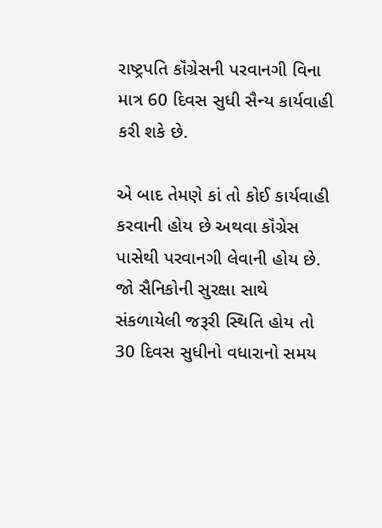રાષ્ટ્રપતિ કૉંગ્રેસની પરવાનગી વિના માત્ર 60 દિવસ સુધી સૈન્ય કાર્યવાહી કરી શકે છે.

એ બાદ તેમણે કાં તો કોઈ કાર્યવાહી કરવાની હોય છે અથવા કૉંગ્રેસ પાસેથી પરવાનગી લેવાની હોય છે. જો સૈનિકોની સુરક્ષા સાથે સંકળાયેલી જરૂરી સ્થિતિ હોય તો 30 દિવસ સુધીનો વધારાનો સમય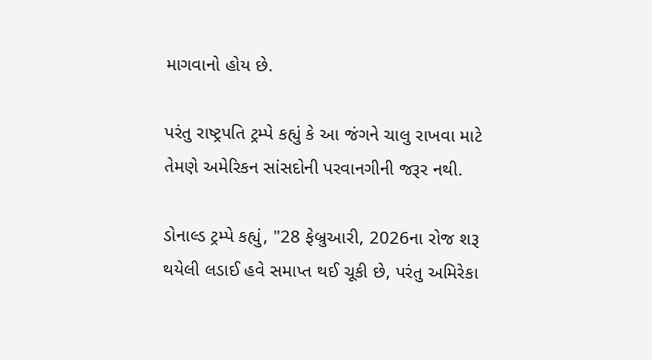માગવાનો હોય છે.

પરંતુ રાષ્ટ્રપતિ ટ્રમ્પે કહ્યું કે આ જંગને ચાલુ રાખવા માટે તેમણે અમેરિકન સાંસદોની પરવાનગીની જરૂર નથી.

ડોનાલ્ડ ટ્રમ્પે કહ્યું, "28 ફેબ્રુઆરી, 2026ના રોજ શરૂ થયેલી લડાઈ હવે સમાપ્ત થઈ ચૂકી છે, પરંતુ અમિરેકા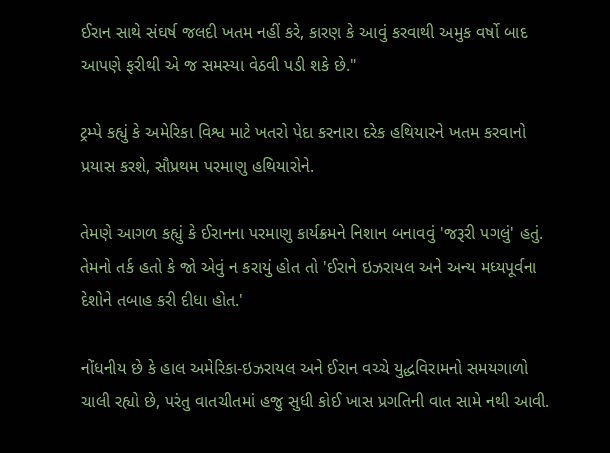ઈરાન સાથે સંઘર્ષ જલદી ખતમ નહીં કરે, કારણ કે આવું કરવાથી અમુક વર્ષો બાદ આપણે ફરીથી એ જ સમસ્યા વેઠવી પડી શકે છે."

ટ્રમ્પે કહ્યું કે અમેરિકા વિશ્વ માટે ખતરો પેદા કરનારા દરેક હથિયારને ખતમ કરવાનો પ્રયાસ કરશે, સૌપ્રથમ પરમાણુ હથિયારોને.

તેમણે આગળ કહ્યું કે ઈરાનના પરમાણુ કાર્યક્રમને નિશાન બનાવવું 'જરૂરી પગલું' હતું. તેમનો તર્ક હતો કે જો એવું ન કરાયું હોત તો 'ઈરાને ઇઝરાયલ અને અન્ય મધ્યપૂર્વના દેશોને તબાહ કરી દીધા હોત.'

નોંધનીય છે કે હાલ અમેરિકા-ઇઝરાયલ અને ઈરાન વચ્ચે યુદ્ધવિરામનો સમયગાળો ચાલી રહ્યો છે, પરંતુ વાતચીતમાં હજુ સુધી કોઈ ખાસ પ્રગતિની વાત સામે નથી આવી.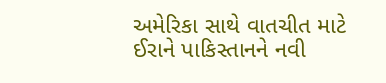અમેરિકા સાથે વાતચીત માટે ઈરાને પાકિસ્તાનને નવી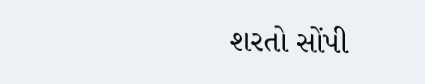શરતો સોંપી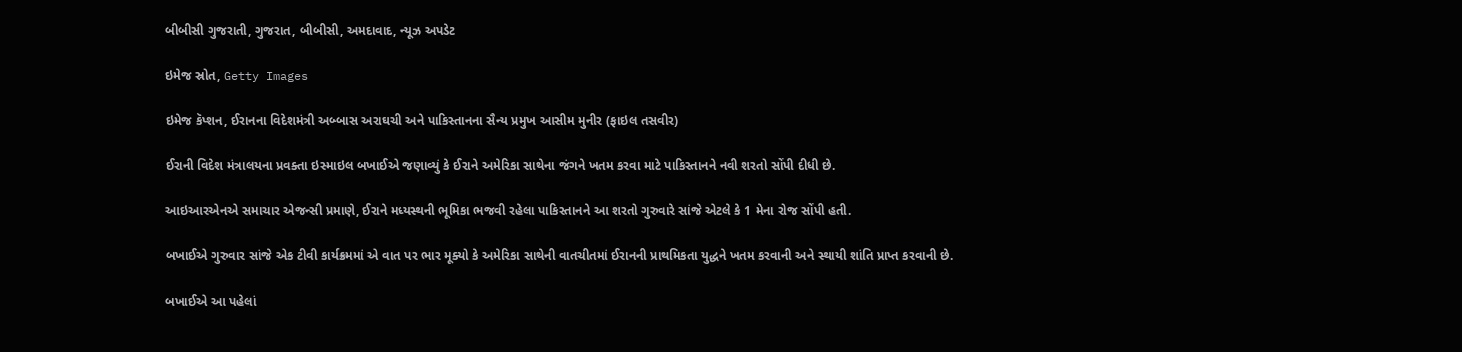બીબીસી ગુજરાતી, ગુજરાત, બીબીસી, અમદાવાદ, ન્યૂઝ અપડેટ

ઇમેજ સ્રોત, Getty Images

ઇમેજ કૅપ્શન, ઈરાનના વિદેશમંત્રી અબ્બાસ અરાઘચી અને પાકિસ્તાનના સૈન્ય પ્રમુખ આસીમ મુનીર (ફાઇલ તસવીર)

ઈરાની વિદેશ મંત્રાલયના પ્રવક્તા ઇસ્માઇલ બખાઈએ જણાવ્યું કે ઈરાને અમેરિકા સાથેના જંગને ખતમ કરવા માટે પાકિસ્તાનને નવી શરતો સોંપી દીધી છે.

આઇઆરએનએ સમાચાર એજન્સી પ્રમાણે, ઈરાને મધ્યસ્થની ભૂમિકા ભજવી રહેલા પાકિસ્તાનને આ શરતો ગુરુવારે સાંજે એટલે કે 1 મેના રોજ સોંપી હતી.

બખાઈએ ગુરુવાર સાંજે એક ટીવી કાર્યક્રમમાં એ વાત પર ભાર મૂક્યો કે અમેરિકા સાથેની વાતચીતમાં ઈરાનની પ્રાથમિકતા યુદ્ધને ખતમ કરવાની અને સ્થાયી શાંતિ પ્રાપ્ત કરવાની છે.

બખાઈએ આ પહેલાં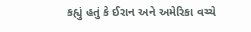કહ્યું હતું કે ઈરાન અને અમેરિકા વચ્ચે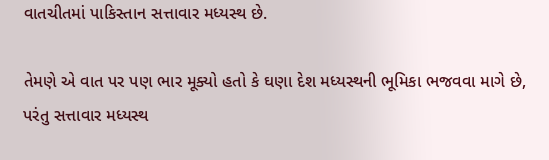વાતચીતમાં પાકિસ્તાન સત્તાવાર મધ્યસ્થ છે.

તેમણે એ વાત પર પણ ભાર મૂક્યો હતો કે ઘણા દેશ મધ્યસ્થની ભૂમિકા ભજવવા માગે છે, પરંતુ સત્તાવાર મધ્યસ્થ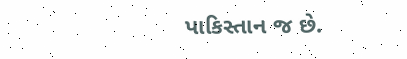પાકિસ્તાન જ છે.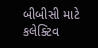બીબીસી માટે કલેક્ટિવ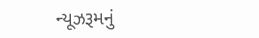ન્યૂઝરૂમનું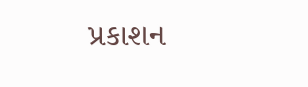પ્રકાશન